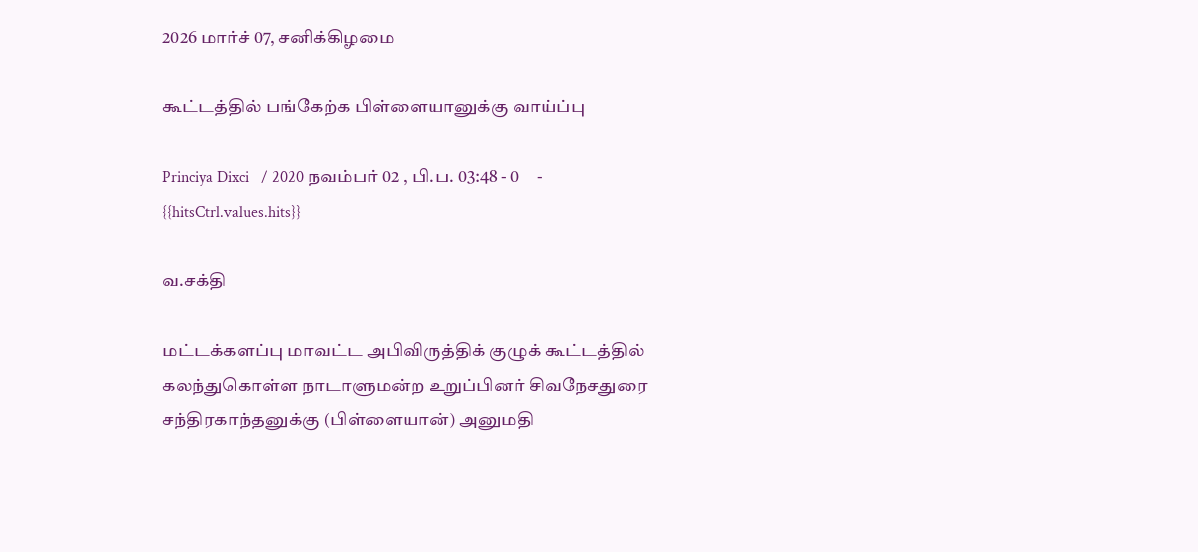2026 மார்ச் 07, சனிக்கிழமை

கூட்டத்தில் பங்கேற்க பிள்ளையானுக்கு வாய்ப்பு

Princiya Dixci   / 2020 நவம்பர் 02 , பி.ப. 03:48 - 0     - {{hitsCtrl.values.hits}}

வ.சக்தி

மட்டக்களப்பு மாவட்ட அபிவிருத்திக் குழுக் கூட்டத்தில் கலந்துகொள்ள நாடாளுமன்ற உறுப்பினர் சிவநேசதுரை சந்திரகாந்தனுக்கு (பிள்ளையான்) அனுமதி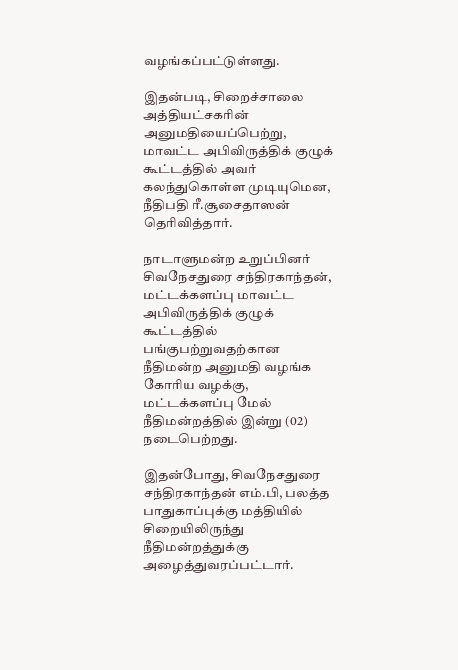வழங்கப்பட்டுள்ளது.

இதன்படி, சிறைச்சாலை அத்தியட்சகரின் அனுமதியைப்பெற்று, மாவட்ட அபிவிருத்திக் குழுக் கூட்டத்தில் அவர் கலந்துகொள்ள முடியுமென, நீதிபதி ரீ.சூசைதாஸன் தெரிவித்தார்.

நாடாளுமன்ற உறுப்பினர் சிவநேசதுரை சந்திரகாந்தன், மட்டக்களப்பு மாவட்ட அபிவிருத்திக் குழுக் கூட்டத்தில் பங்குபற்றுவதற்கான நீதிமன்ற அனுமதி வழங்க கோரிய வழக்கு, மட்டக்களப்பு மேல் நீதிமன்றத்தில் இன்று (02) நடைபெற்றது.

இதன்போது, சிவநேசதுரை சந்திரகாந்தன் எம்.பி, பலத்த பாதுகாப்புக்கு மத்தியில் சிறையிலிருந்து நீதிமன்றத்துக்கு அழைத்துவரப்பட்டார்.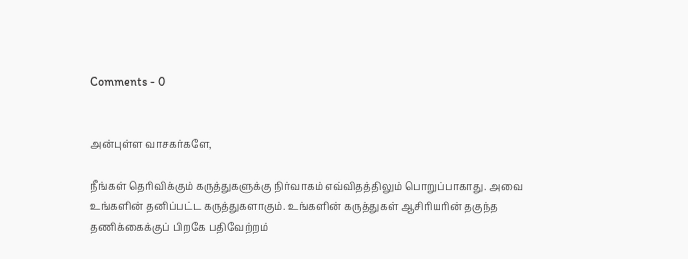Comments - 0


அன்புள்ள வாசகர்களே,

நீங்கள் தெரிவிக்கும் கருத்துகளுக்கு நிர்வாகம் எவ்விதத்திலும் பொறுப்பாகாது. அவை உங்களின் தனிப்பட்ட கருத்துகளாகும். உங்களின் கருத்துகள் ஆசிரியரின் தகுந்த தணிக்கைக்குப் பிறகே பதிவேற்றம்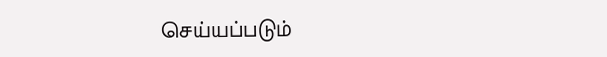செய்யப்படும்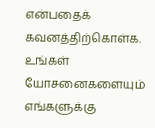என்பதைக் கவனத்திற்கொள்க. உங்கள் யோசனைகளையும் எங்களுக்கு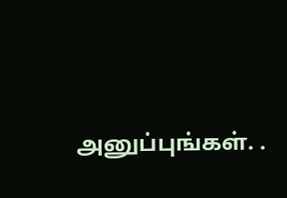அனுப்புங்கள். .